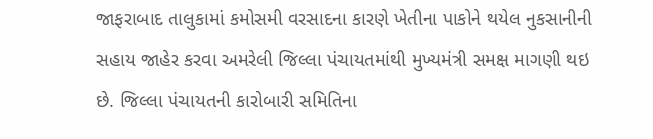જાફરાબાદ તાલુકામાં કમોસમી વરસાદના કારણે ખેતીના પાકોને થયેલ નુકસાનીની સહાય જાહેર કરવા અમરેલી જિલ્લા પંચાયતમાંથી મુખ્યમંત્રી સમક્ષ માગણી થઇ છે. જિલ્લા પંચાયતની કારોબારી સમિતિના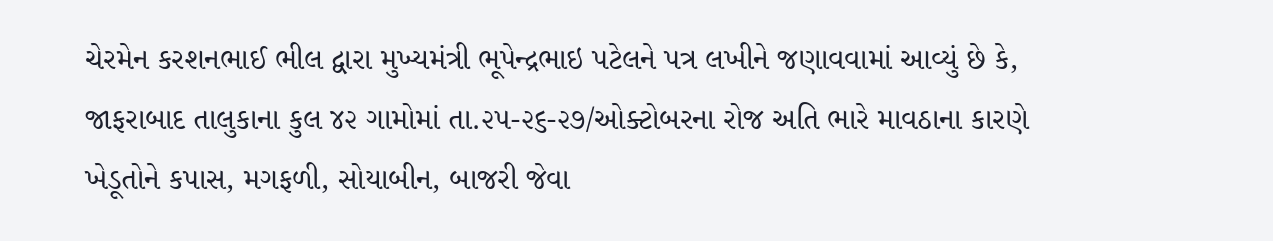ચેરમેન કરશનભાઈ ભીલ દ્વારા મુખ્યમંત્રી ભૂપેન્દ્રભાઇ પટેલને પત્ર લખીને જણાવવામાં આવ્યું છે કે, જાફરાબાદ તાલુકાના કુલ ૪૨ ગામોમાં તા.૨૫-૨૬-૨૭/ઓક્ટોબરના રોજ અતિ ભારે માવઠાના કારણે ખેડૂતોને કપાસ, મગફળી, સોયાબીન, બાજરી જેવા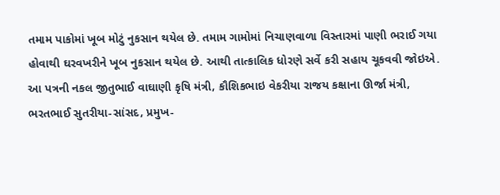તમામ પાકોમાં ખૂબ મોટું નુકસાન થયેલ છે. તમામ ગામોમાં નિચાણવાળા વિસ્તારમાં પાણી ભરાઈ ગયા હોવાથી ઘરવખરીને ખૂબ નુકસાન થયેલ છે. આથી તાત્કાલિક ધોરણે સર્વે કરી સહાય ચૂકવવી જોઇએ. આ પત્રની નકલ જીતુભાઈ વાઘાણી કૃષિ મંત્રી, કૌશિકભાઇ વેકરીયા રાજય કક્ષાના ઊર્જા મંત્રી, ભરતભાઈ સુતરીયા-સાંસદ, પ્રમુખ-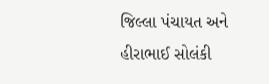જિલ્લા પંચાયત અને હીરાભાઈ સોલંકી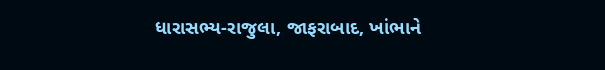ધારાસભ્ય-રાજુલા, જાફરાબાદ, ખાંભાને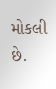મોકલી છે.